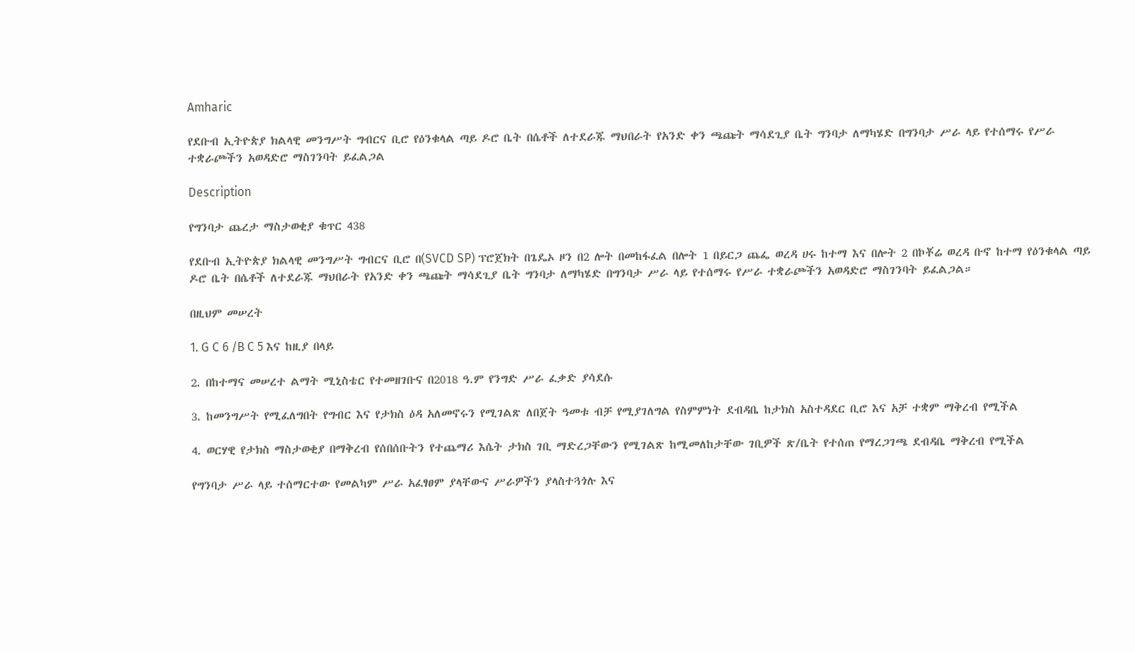Amharic

የደቡብ ኢትዮጵያ ክልላዊ መንግሥት ግብርና ቢሮ የዕንቁላል ጣይ ዶሮ ቤት በሴቶች ለተደራጁ ማህበራት የአንድ ቀን ጫጩት ማሳደጊያ ቤት ግንባታ ለማካሄድ በግንባታ ሥራ ላይ የተሰማሩ የሥራ ተቋራጮችን አወዳድሮ ማስገንባት ይፈልጋል

Description

የግንባታ ጨረታ ማስታወቂያ ቁጥር 438

የደቡብ ኢትዮጵያ ክልላዊ መንግሥት ግብርና ቢሮ በ(SVCD SP) ፕሮጀክት በጌዴኦ ዞን በ2 ሎት በመከፋፈል በሎት 1 በይርጋ ጨፌ ወረዳ ሀሩ ከተማ እና በሎት 2 በኮቾሬ ወረዳ ቡኖ ከተማ የዕንቁላል ጣይ ዶሮ ቤት በሴቶች ለተደራጁ ማህበራት የአንድ ቀን ጫጩት ማሳደጊያ ቤት ግንባታ ለማካሄድ በግንባታ ሥራ ላይ የተሰማሩ የሥራ ተቋራጮችን አወዳድሮ ማስገንባት ይፈልጋል።

በዚህም መሠረት

1. G C 6 /B C 5 እና ከዚያ በላይ

2. በከተማና መሠረተ ልማት ሚኒስቴር የተመዘገቡና በ2018 ዓ.ም የንግድ ሥራ ፈቃድ ያሳደሱ

3. ከመንግሥት የሚፈለግበት የግብር እና የታክስ ዕዳ አለመኖሩን የሚገልጽ ለበጀት ዓመቱ ብቻ የሚያገለግል የስምምነት ደብዳቤ ከታክስ አስተዳደር ቢሮ እና አቻ ተቋም ማቅረብ የሚችል

4. ወርሃዊ የታክስ ማስታወቂያ በማቅረብ የሰበሰቡትን የተጨማሪ እሴት ታክስ ገቢ ማድረጋቸውን የሚገልጽ ከሚመለከታቸው ገቢዎች ጽ/ቤት የተሰጠ የማረጋገጫ ደብዳቤ ማቅረብ የሚችል

የግንባታ ሥራ ላይ ተሰማርተው የመልካም ሥራ አፈፃፀም ያላቸውና ሥራዎችን ያላስተጓጎሉ እና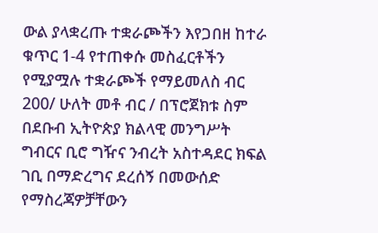ውል ያላቋረጡ ተቋራጮችን እየጋበዘ ከተራ ቁጥር 1-4 የተጠቀሱ መስፈርቶችን የሚያሟሉ ተቋራጮች የማይመለስ ብር 200/ ሁለት መቶ ብር / በፕሮጀክቱ ስም በደቡብ ኢትዮጵያ ክልላዊ መንግሥት ግብርና ቢሮ ግዥና ንብረት አስተዳደር ክፍል ገቢ በማድረግና ደረሰኝ በመውሰድ የማስረጃዎቻቸውን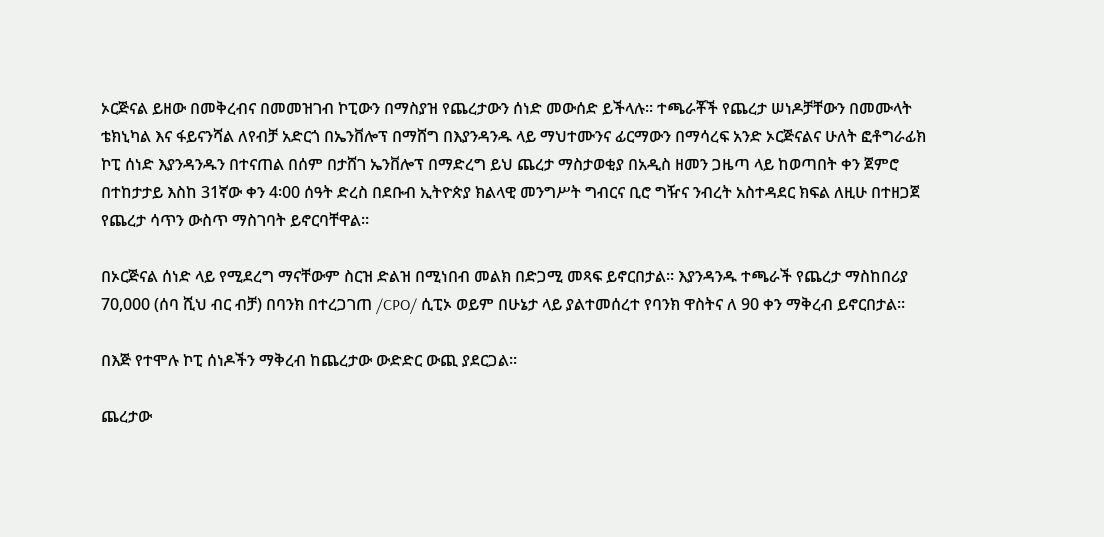ኦርጅናል ይዘው በመቅረብና በመመዝገብ ኮፒውን በማስያዝ የጨረታውን ሰነድ መውሰድ ይችላሉ። ተጫራቾች የጨረታ ሠነዶቻቸውን በመሙላት ቴክኒካል እና ፋይናንሻል ለየብቻ አድርጎ በኤንቨሎፕ በማሸግ በእያንዳንዱ ላይ ማህተሙንና ፊርማውን በማሳረፍ አንድ ኦርጅናልና ሁለት ፎቶግራፊክ ኮፒ ሰነድ እያንዳንዱን በተናጠል በሰም በታሸገ ኤንቨሎፕ በማድረግ ይህ ጨረታ ማስታወቂያ በአዲስ ዘመን ጋዜጣ ላይ ከወጣበት ቀን ጀምሮ በተከታታይ እስከ 31ኛው ቀን 4፡00 ሰዓት ድረስ በደቡብ ኢትዮጵያ ክልላዊ መንግሥት ግብርና ቢሮ ግዥና ንብረት አስተዳደር ክፍል ለዚሁ በተዘጋጀ የጨረታ ሳጥን ውስጥ ማስገባት ይኖርባቸዋል።

በኦርጅናል ሰነድ ላይ የሚደረግ ማናቸውም ስርዝ ድልዝ በሚነበብ መልክ በድጋሚ መጻፍ ይኖርበታል። እያንዳንዱ ተጫራች የጨረታ ማስከበሪያ 70,000 (ሰባ ሺህ ብር ብቻ) በባንክ በተረጋገጠ /CPO/ ሲፒኦ ወይም በሁኔታ ላይ ያልተመሰረተ የባንክ ዋስትና ለ 90 ቀን ማቅረብ ይኖርበታል።

በእጅ የተሞሉ ኮፒ ሰነዶችን ማቅረብ ከጨረታው ውድድር ውጪ ያደርጋል።

ጨረታው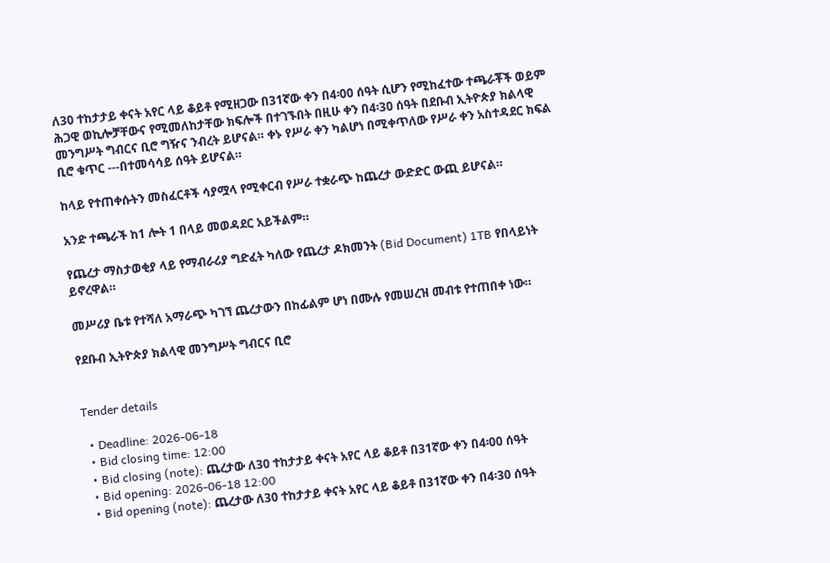ለ30 ተከታታይ ቀናት አየር ላይ ቆይቶ የሚዘጋው በ31ኛው ቀን በ4፡00 ሰዓት ሲሆን የሚከፈተው ተጫራቾች ወይም ሕጋዊ ወኪሎቻቸውና የሚመለከታቸው ክፍሎች በተገኙበት በዚሁ ቀን በ4፡3ዐ ሰዓት በደቡብ ኢትዮጵያ ክልላዊ መንግሥት ግብርና ቢሮ ግዥና ንብረት ይሆናል። ቀኑ የሥራ ቀን ካልሆነ በሚቀጥለው የሥራ ቀን አስተዳደር ክፍል ቢሮ ቁጥር ---በተመሳሳይ ሰዓት ይሆናል።

ከላይ የተጠቀሱትን መስፈርቶች ሳያሟላ የሚቀርብ የሥራ ተቋራጭ ከጨረታ ውድድር ውጪ ይሆናል።

አንድ ተጫራች ከ1 ሎት 1 በላይ መወዳደር አይችልም።

የጨረታ ማስታወቂያ ላይ የማብራሪያ ግድፈት ካለው የጨረታ ዶክመንት (Bid Document) 1TB የበላይነት ይኖረዋል።

መሥሪያ ቤቱ የተሻለ አማራጭ ካገኘ ጨረታውን በከፊልም ሆነ በሙሉ የመሠረዝ መብቱ የተጠበቀ ነው።

የደቡብ ኢትዮጵያ ክልላዊ መንግሥት ግብርና ቢሮ


Tender details

  • Deadline: 2026-06-18
  • Bid closing time: 12:00
  • Bid closing (note): ጨረታው ለ30 ተከታታይ ቀናት አየር ላይ ቆይቶ በ31ኛው ቀን በ4፡00 ሰዓት
  • Bid opening: 2026-06-18 12:00
  • Bid opening (note): ጨረታው ለ30 ተከታታይ ቀናት አየር ላይ ቆይቶ በ31ኛው ቀን በ4፡30 ሰዓት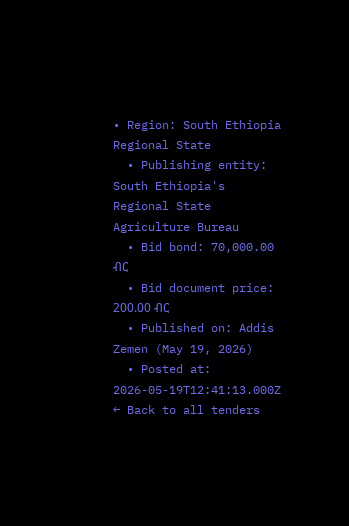• Region: South Ethiopia Regional State
  • Publishing entity: South Ethiopia's Regional State Agriculture Bureau
  • Bid bond: 70,000.00 ብር
  • Bid document price: 200.00 ብር
  • Published on: Addis Zemen (May 19, 2026)
  • Posted at: 2026-05-19T12:41:13.000Z
← Back to all tenders